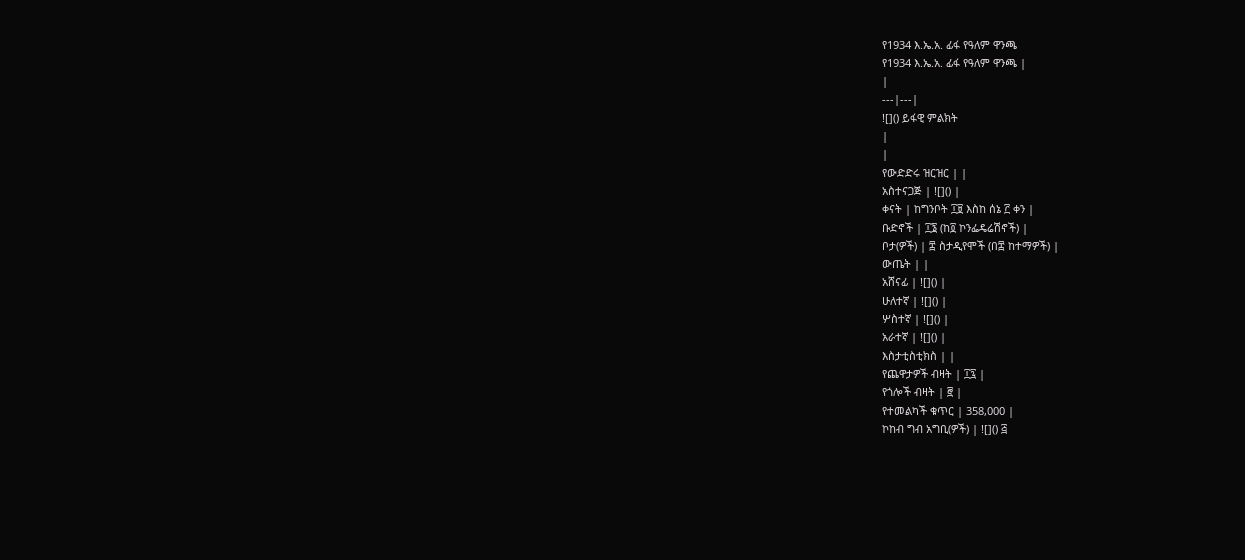የ1934 እ.ኤ.አ. ፊፋ የዓለም ዋንጫ
የ1934 እ.ኤ.አ. ፊፋ የዓለም ዋንጫ |
|
---|---|
![]() ይፋዊ ምልክት
|
|
የውድድሩ ዝርዝር | |
አስተናጋጅ | ![]() |
ቀናት | ከግንቦት ፲፱ እስከ ሰኔ ፫ ቀን |
ቡድኖች | ፲፮ (ከ፬ ኮንፌዴሬሽኖች) |
ቦታ(ዎች) | ፰ ስታዲየሞች (በ፰ ከተማዎች) |
ውጤት | |
አሸናፊ | ![]() |
ሁለተኛ | ![]() |
ሦስተኛ | ![]() |
አራተኛ | ![]() |
እስታቲስቲክስ | |
የጨዋታዎች ብዛት | ፲፯ |
የጎሎች ብዛት | ፸ |
የተመልካች ቁጥር | 358,000 |
ኮከብ ግብ አግቢ(ዎች) | ![]() ፭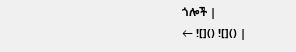ጎሎች |
← ![]() ![]() |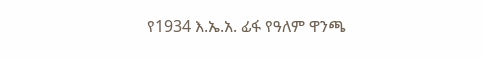የ1934 እ.ኤ.አ. ፊፋ የዓለም ዋንጫ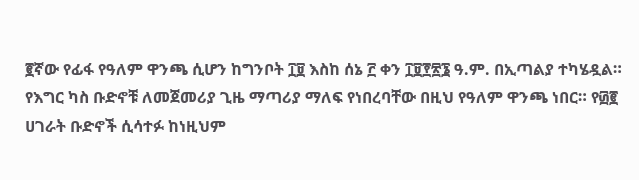፪ኛው የፊፋ የዓለም ዋንጫ ሲሆን ከግንቦት ፲፱ እስከ ሰኔ ፫ ቀን ፲፱፻፳፮ ዓ.ም. በኢጣልያ ተካሄዷል። የእግር ካስ ቡድኖቹ ለመጀመሪያ ጊዜ ማጣሪያ ማለፍ የነበረባቸው በዚህ የዓለም ዋንጫ ነበር። የ፴፪ ሀገራት ቡድኖች ሲሳተፉ ከነዚህም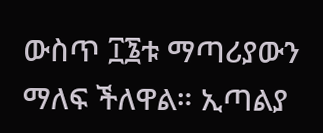ውስጥ ፲፮ቱ ማጣሪያውን ማለፍ ችለዋል። ኢጣልያ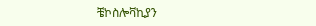ቼኮስሎቫኪያን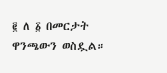፪ ለ ፩ በመርታት ዋንጫውን ወስዷል።